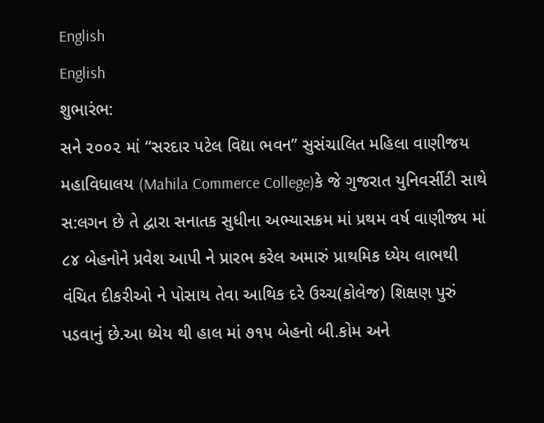English
English
શુભારંભ:
સને ૨૦૦૨ માં “સરદાર પટેલ વિદ્યા ભવન” સુસંચાલિત મહિલા વાણીજય મહાવિધાલય (Mahila Commerce College)કે જે ગુજરાત યુનિવર્સીટી સાથે સ:લગન છે તે દ્વારા સનાતક સુધીના અભ્યાસક્રમ માં પ્રથમ વર્ષ વાણીજ્ય માં ૮૪ બેહનોને પ્રવેશ આપી ને પ્રારભ કરેલ અમારું પ્રાથમિક ધ્યેય લાભથી વંચિત દીકરીઓ ને પોસાય તેવા આથિક દરે ઉચ્ચ(કોલેજ) શિક્ષણ પુરું પડવાનું છે.આ ધ્યેય થી હાલ માં ૭૧૫ બેહનો બી.કોમ અને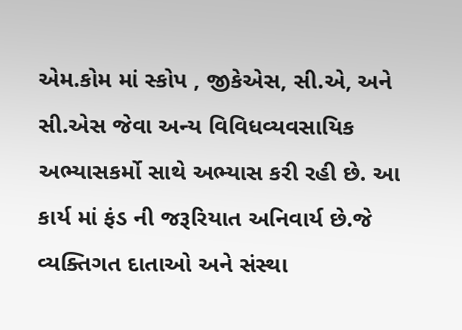એમ.કોમ માં સ્કોપ , જીકેએસ, સી.એ, અને સી.એસ જેવા અન્ય વિવિધવ્યવસાયિક અભ્યાસકર્મો સાથે અભ્યાસ કરી રહી છે. આ કાર્ય માં ફંડ ની જરૂરિયાત અનિવાર્ય છે.જે વ્યક્તિગત દાતાઓ અને સંસ્થા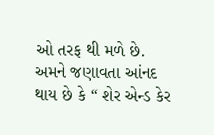ઓ તરફ થી મળે છે. અમને જણાવતા આંનદ થાય છે કે “ શેર એન્ડ કેર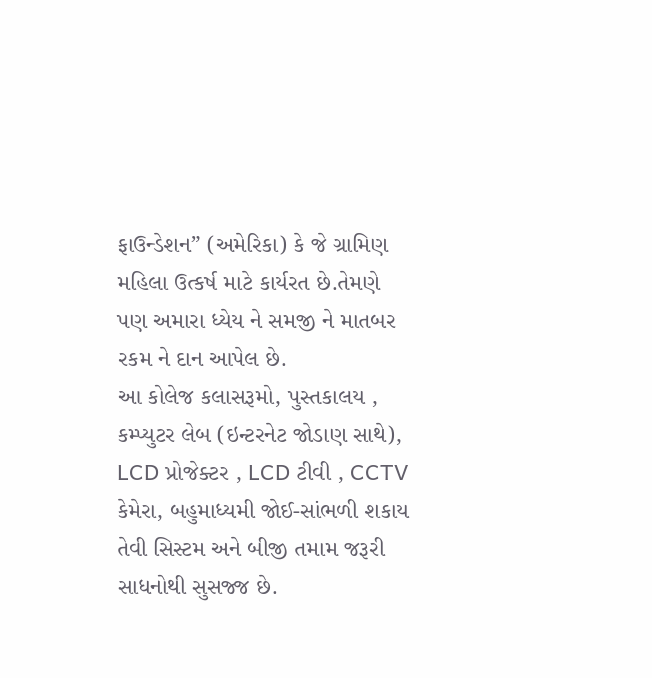ફાઉન્ડેશન” (અમેરિકા) કે જે ગ્રામિણ મહિલા ઉત્કર્ષ માટે કાર્યરત છે.તેમણે પણ અમારા ધ્યેય ને સમજી ને માતબર રકમ ને દાન આપેલ છે.
આ કોલેજ કલાસરૂમો, પુસ્તકાલય , કમ્પ્યુટર લેબ (ઇન્ટરનેટ જોડાણ સાથે), LCD પ્રોજેક્ટર , LCD ટીવી , CCTV કેમેરા, બહુમાધ્યમી જોઈ-સાંભળી શકાય તેવી સિસ્ટમ અને બીજી તમામ જરૂરી સાધનોથી સુસજ્જ છે.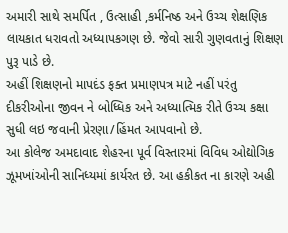અમારી સાથે સમર્પિત , ઉત્સાહી ,કર્મનિષ્ઠ અને ઉચ્ચ શેક્ષણિક લાયકાત ધરાવતો અધ્યાપકગણ છે. જેવો સારી ગુણવતાનું શિક્ષણ પુરૂ પાડે છે.
અહીં શિક્ષણનો માપદંડ ફક્ત પ્રમાણપત્ર માટે નહીં પરંતુ દીકરીઓના જીવન ને બોધ્ધિક અને અધ્યાત્મિક રીતે ઉચ્ચ કક્ષા સુધી લઇ જવાની પ્રેરણા/હિંમત આપવાનો છે.
આ કોલેજ અમદાવાદ શેહરના પૂર્વ વિસ્તારમાં વિવિધ ઓદ્યોગિક ઝૂમખાંઓની સાનિધ્યમાં કાર્યરત છે. આ હકીકત ના કારણે અહી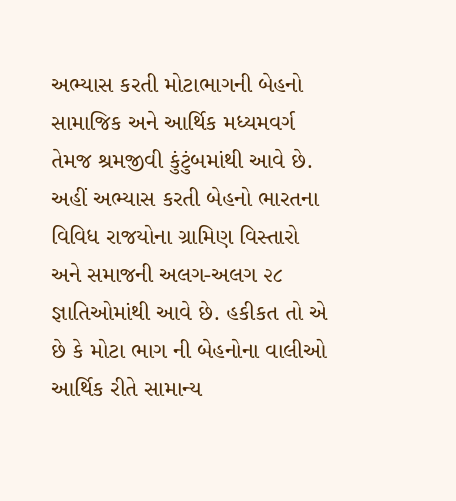અભ્યાસ કરતી મોટાભાગની બેહનો સામાજિક અને આર્થિક મધ્યમવર્ગ તેમજ શ્રમજીવી કુંટુંબમાંથી આવે છે. અહીં અભ્યાસ કરતી બેહનો ભારતના વિવિધ રાજયોના ગ્રામિણ વિસ્તારો અને સમાજની અલગ-અલગ ૨૮ જ્ઞાતિઓમાંથી આવે છે. હકીકત તો એ છે કે મોટા ભાગ ની બેહનોના વાલીઓ આર્થિક રીતે સામાન્ય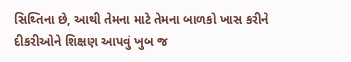સિથ્તિના છે, આથી તેમના માટે તેમના બાળકો ખાસ કરીને દીકરીઓને શિક્ષણ આપવું ખુબ જ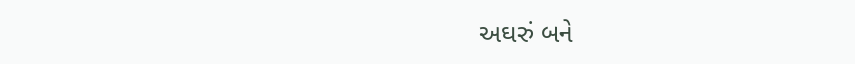અઘરું બને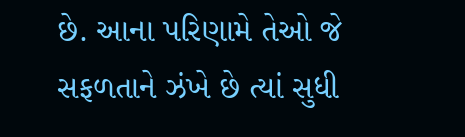છે. આના પરિણામે તેઓ જે સફળતાને ઝંખે છે ત્યાં સુધી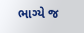ભાગ્યે જ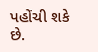પહોંચી શકે છે.